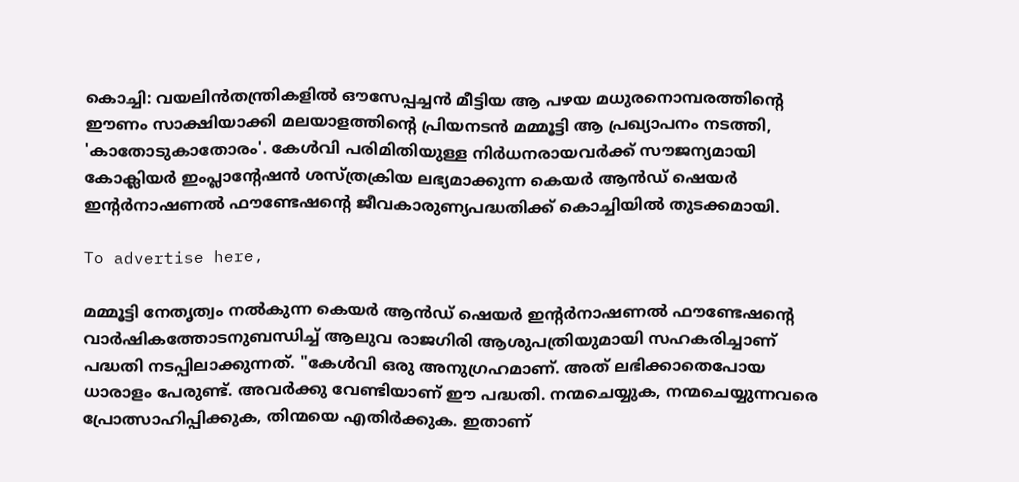കൊച്ചി: വയലിൻതന്ത്രികളിൽ ഔസേപ്പച്ചൻ മീട്ടിയ ആ പഴയ മധുരനൊമ്പരത്തിന്റെ ഈണം സാക്ഷിയാക്കി മലയാളത്തിന്റെ പ്രിയനടൻ മമ്മൂട്ടി ആ പ്രഖ്യാപനം നടത്തി, 'കാതോടുകാതോരം'. കേൾവി പരിമിതിയുള്ള നിർധനരായവർക്ക് സൗജന്യമായി കോക്ലിയർ ഇംപ്ലാന്റേഷൻ ശസ്ത്രക്രിയ ലഭ്യമാക്കുന്ന കെയർ ആൻഡ് ഷെയർ ഇന്റർനാഷണൽ ഫൗണ്ടേഷന്റെ ജീവകാരുണ്യപദ്ധതിക്ക് കൊച്ചിയിൽ തുടക്കമായി.

To advertise here,

മമ്മൂട്ടി നേതൃത്വം നൽകുന്ന കെയർ ആൻഡ് ഷെയർ ഇന്റർനാഷണൽ ഫൗണ്ടേഷന്റെ വാർഷികത്തോടനുബന്ധിച്ച് ആലുവ രാജഗിരി ആശുപത്രിയുമായി സഹകരിച്ചാണ് പദ്ധതി നടപ്പിലാക്കുന്നത്. "കേൾവി ഒരു അനുഗ്രഹമാണ്. അത് ലഭിക്കാതെപോയ ധാരാളം പേരുണ്ട്. അവർക്കു വേണ്ടിയാണ് ഈ പദ്ധതി. നന്മചെയ്യുക, നന്മചെയ്യുന്നവരെ പ്രോത്സാഹിപ്പിക്കുക, തിന്മയെ എതിർക്കുക. ഇതാണ്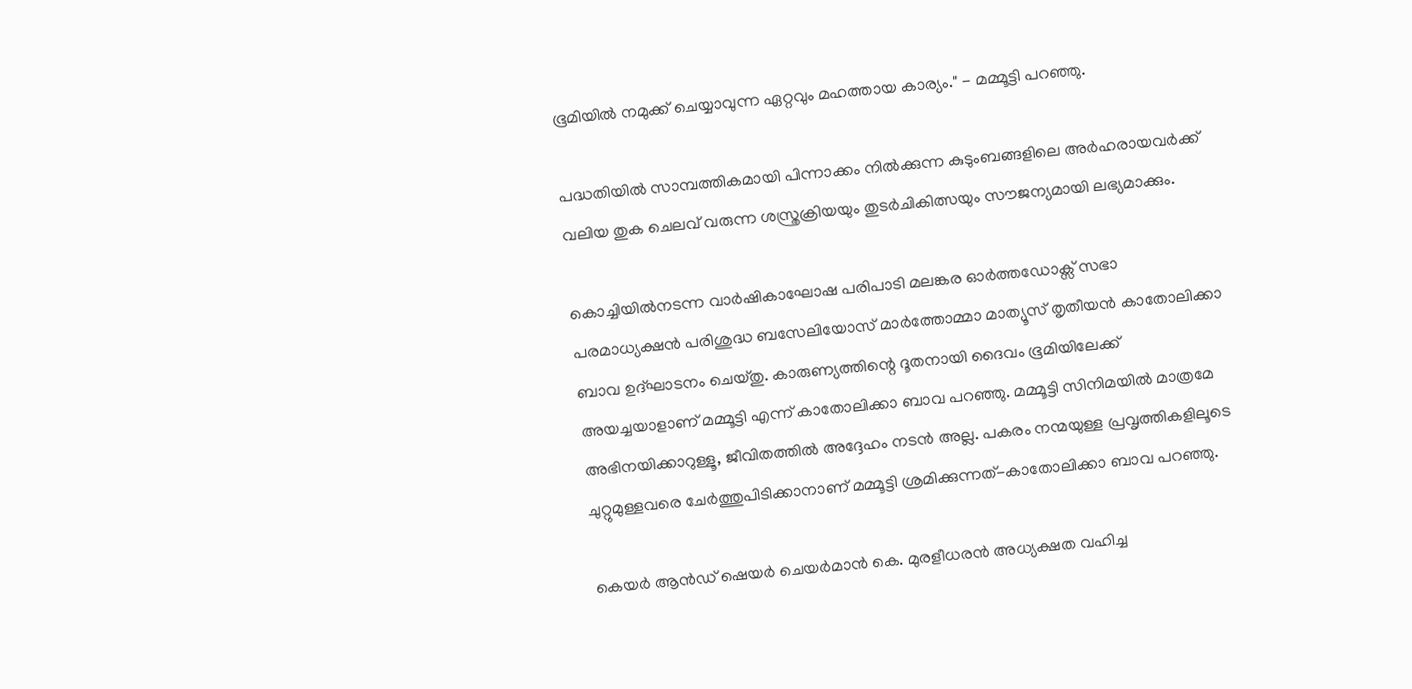ഭൂമിയിൽ നമുക്ക് ചെയ്യാവുന്ന ഏറ്റവും മഹത്തായ കാര്യം." - മമ്മൂട്ടി പറഞ്ഞു.

പദ്ധതിയിൽ സാമ്പത്തികമായി പിന്നാക്കം നിൽക്കുന്ന കുടുംബങ്ങളിലെ അർഹരായവർക്ക് വലിയ തുക ചെലവ് വരുന്ന ശസ്ത്രക്രിയയും തുടർചികിത്സയും സൗജന്യമായി ലഭ്യമാക്കും.

കൊച്ചിയിൽനടന്ന വാർഷികാഘോഷ പരിപാടി മലങ്കര ഓർത്തഡോക്സ് സഭാ പരമാധ്യക്ഷൻ പരിശുദ്ധ ബസേലിയോസ് മാർത്തോമ്മാ മാത്യൂസ് തൃതീയൻ കാതോലിക്കാ ബാവ ഉദ്ഘാടനം ചെയ്തു. കാരുണ്യത്തിന്റെ ദൂതനായി ദൈവം ഭൂമിയിലേക്ക് അയച്ചയാളാണ് മമ്മൂട്ടി എന്ന് കാതോലിക്കാ ബാവ പറഞ്ഞു. മമ്മൂട്ടി സിനിമയിൽ മാത്രമേ അഭിനയിക്കാറുള്ളൂ, ജീവിതത്തിൽ അദ്ദേഹം നടൻ അല്ല. പകരം നന്മയുള്ള പ്രവൃത്തികളിലൂടെ ചുറ്റുമുള്ളവരെ ചേർത്തുപിടിക്കാനാണ് മമ്മൂട്ടി ശ്രമിക്കുന്നത്-കാതോലിക്കാ ബാവ പറഞ്ഞു.

കെയർ ആൻഡ് ഷെയർ ചെയർമാൻ കെ. മുരളീധരൻ അധ്യക്ഷത വഹിച്ച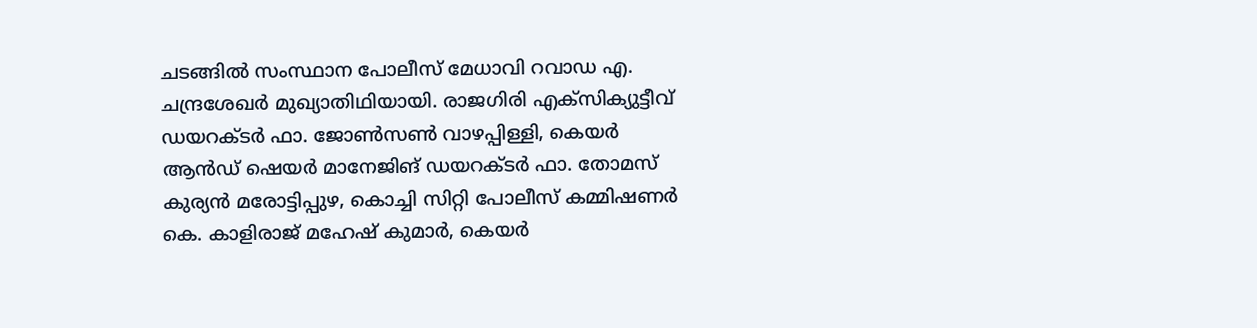ചടങ്ങിൽ സംസ്ഥാന പോലീസ് മേധാവി റവാഡ എ. ചന്ദ്രശേഖർ മുഖ്യാതിഥിയായി. രാജഗിരി എക്സിക്യുട്ടീവ് ഡയറക്ടർ ഫാ. ജോൺസൺ വാഴപ്പിള്ളി, കെയർ ആൻഡ് ഷെയർ മാനേജിങ് ഡയറക്ടർ ഫാ. തോമസ് കുര്യൻ മരോട്ടിപ്പുഴ, കൊച്ചി സിറ്റി പോലീസ് കമ്മിഷണർ കെ. കാളിരാജ് മഹേഷ് കുമാർ, കെയർ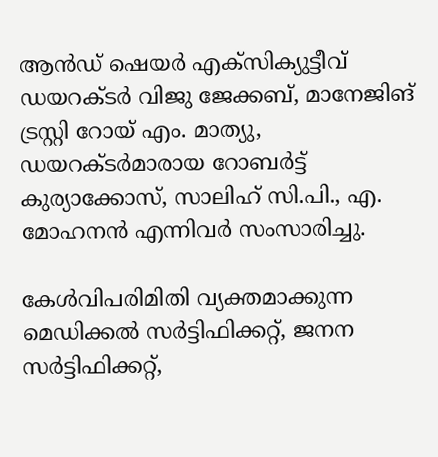ആൻഡ് ഷെയർ എക്സിക്യുട്ടീവ് ഡയറക്ടർ വിജു ജേക്കബ്, മാനേജിങ് ട്രസ്റ്റി റോയ് എം. മാത്യു, ഡയറക്ടർമാരായ റോബർട്ട് കുര്യാക്കോസ്, സാലിഹ് സി.പി., എ. മോഹനൻ എന്നിവർ സംസാരിച്ചു.

കേൾവിപരിമിതി വ്യക്തമാക്കുന്ന മെഡിക്കൽ സർട്ടിഫിക്കറ്റ്, ജനന സർട്ടിഫിക്കറ്റ്,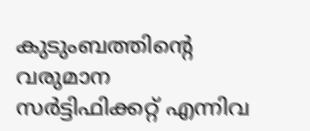കുടുംബത്തിന്റെ വരുമാന സർട്ടിഫിക്കറ്റ് എന്നിവ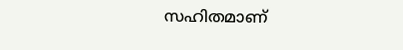സഹിതമാണ്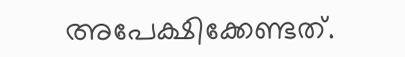അപേക്ഷിക്കേണ്ടത്.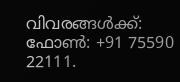വിവരങ്ങൾക്ക്: ഫോൺ: +91 75590 22111.